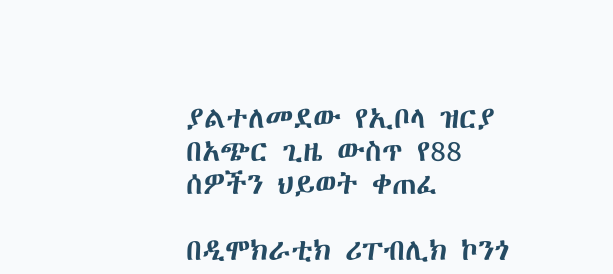ያልተለመደው የኢቦላ ዝርያ በአጭር ጊዜ ውስጥ የ88 ሰዎችን ህይወት ቀጠፈ

በዲሞክራቲክ ሪፐብሊክ ኮንጎ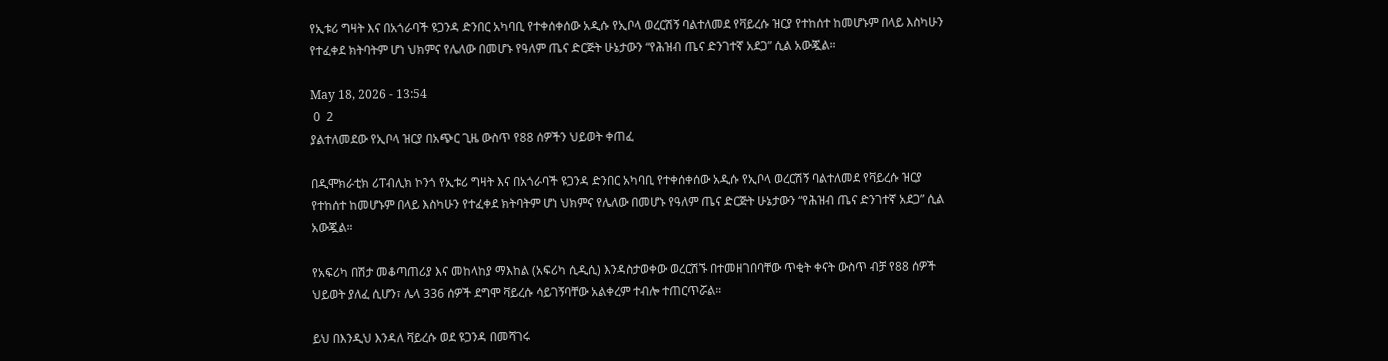የኢቱሪ ግዛት እና በአጎራባች ዩጋንዳ ድንበር አካባቢ የተቀሰቀሰው አዲሱ የኢቦላ ወረርሽኝ ባልተለመደ የቫይረሱ ዝርያ የተከሰተ ከመሆኑም በላይ እስካሁን የተፈቀደ ክትባትም ሆነ ህክምና የሌለው በመሆኑ የዓለም ጤና ድርጅት ሁኔታውን “የሕዝብ ጤና ድንገተኛ አደጋ” ሲል አውጇል።

May 18, 2026 - 13:54
 0  2
ያልተለመደው የኢቦላ ዝርያ በአጭር ጊዜ ውስጥ የ88 ሰዎችን ህይወት ቀጠፈ

በዲሞክራቲክ ሪፐብሊክ ኮንጎ የኢቱሪ ግዛት እና በአጎራባች ዩጋንዳ ድንበር አካባቢ የተቀሰቀሰው አዲሱ የኢቦላ ወረርሽኝ ባልተለመደ የቫይረሱ ዝርያ የተከሰተ ከመሆኑም በላይ እስካሁን የተፈቀደ ክትባትም ሆነ ህክምና የሌለው በመሆኑ የዓለም ጤና ድርጅት ሁኔታውን “የሕዝብ ጤና ድንገተኛ አደጋ” ሲል አውጇል።

የአፍሪካ በሽታ መቆጣጠሪያ እና መከላከያ ማእከል (አፍሪካ ሲዲሲ) እንዳስታወቀው ወረርሽኙ በተመዘገበባቸው ጥቂት ቀናት ውስጥ ብቻ የ88 ሰዎች ህይወት ያለፈ ሲሆን፣ ሌላ 336 ሰዎች ደግሞ ቫይረሱ ሳይገኝባቸው አልቀረም ተብሎ ተጠርጥሯል።

ይህ በእንዲህ እንዳለ ቫይረሱ ወደ ዩጋንዳ በመሻገሩ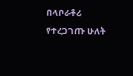በላቦራቶሪ የተረጋገጡ ሁለት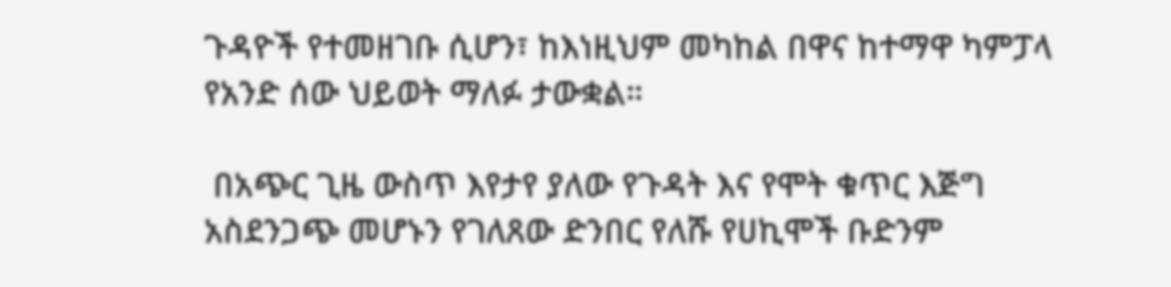ጉዳዮች የተመዘገቡ ሲሆን፣ ከእነዚህም መካከል በዋና ከተማዋ ካምፓላ የአንድ ሰው ህይወት ማለፉ ታውቋል።

 በአጭር ጊዜ ውስጥ እየታየ ያለው የጉዳት እና የሞት ቁጥር እጅግ አስደንጋጭ መሆኑን የገለጸው ድንበር የለሹ የሀኪሞች ቡድንም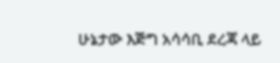ሁኔታው እጅግ አሳሳቢ ደረጃ ላይ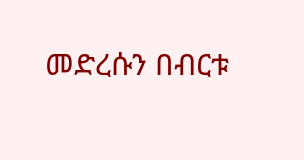መድረሱን በብርቱ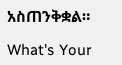አስጠንቅቋል።

What's Your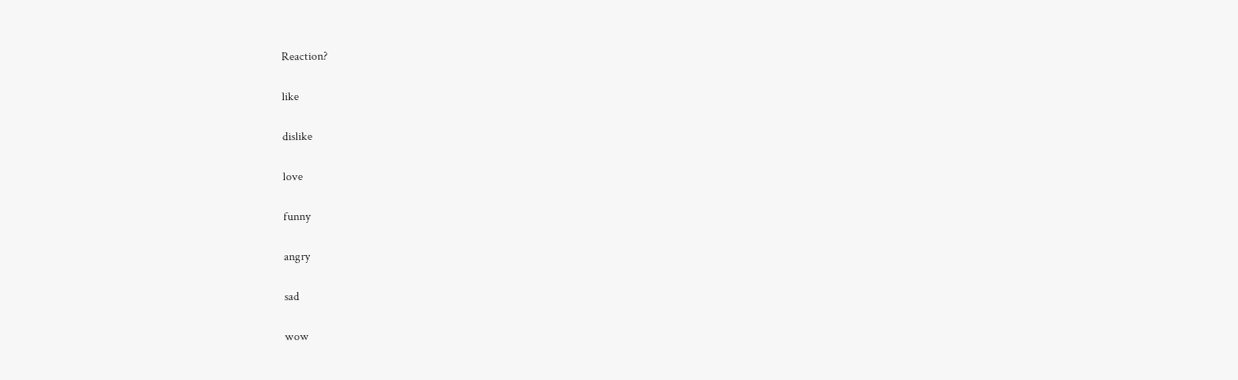Reaction?

like

dislike

love

funny

angry

sad

wow